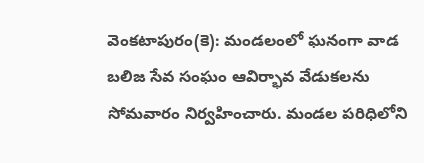వెంకటాపురం(కె): మండలంలో ఘనంగా వాడ బలిజ సేవ సంఘం ఆవిర్భావ వేడుకలను సోమవారం నిర్వహించారు. మండల పరిధిలోని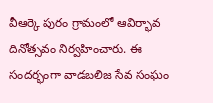వీఆర్కె పురం గ్రామంలో ఆవిర్భావ దినోత్సవం నిర్వహించారు. ఈ సందర్భంగా వాడబలిజ సేవ సంఘం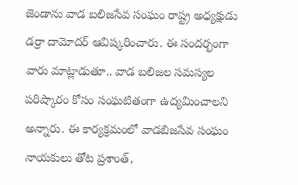జెండాను వాడ బలిజసేవ సంఘం రాష్ట్ర అధ్యక్షుడు డర్రా దామోదర్ ఆవిష్కరించారు. ఈ సందర్భంగా వారు మాట్లాడుతూ.. వాడ బలిజల సమస్యల పరిష్కారం కోసం సంఘటితంగా ఉద్యమించాలని అన్నారు. ఈ కార్యక్రమంలో వాడబిజసేవ సంఘం నాయకులు తోట ప్రశాంత్,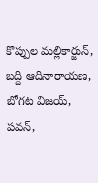కొప్పుల మల్లికార్జున్, బద్ది ఆదినారాయణ, బోగట విజయ్, పవన్,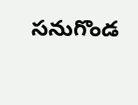సనుగొండ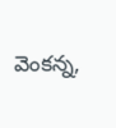వెంకన్న,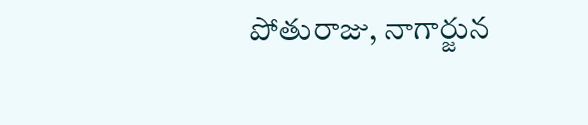పోతురాజు, నాగార్జున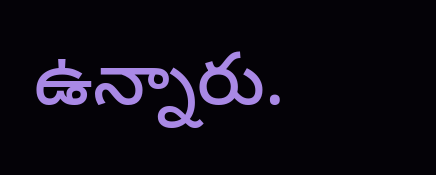ఉన్నారు.